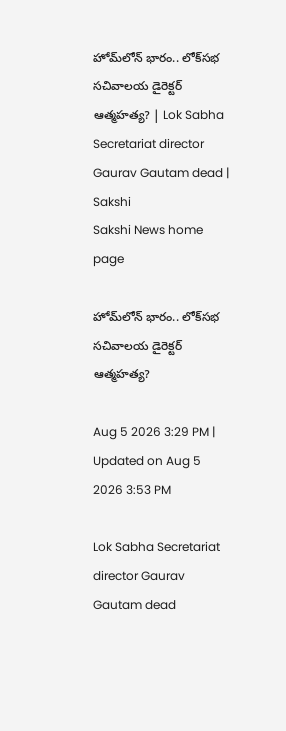హోమ్‌లోన్ భారం.. లోక్‌సభ సచివాలయ డైరెక్టర్ ఆత్మహత్య? | Lok Sabha Secretariat director Gaurav Gautam dead | Sakshi
Sakshi News home page

హోమ్‌లోన్ భారం.. లోక్‌సభ సచివాలయ డైరెక్టర్ ఆత్మహత్య?

Aug 5 2026 3:29 PM | Updated on Aug 5 2026 3:53 PM

Lok Sabha Secretariat director Gaurav Gautam dead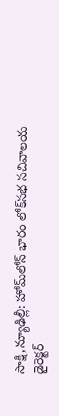సాక్షి,న్యూఢిల్లీ: హోమ్‌లోన్ భారం లోక్‌సభ సచివాలయ డైరెక్టర్‌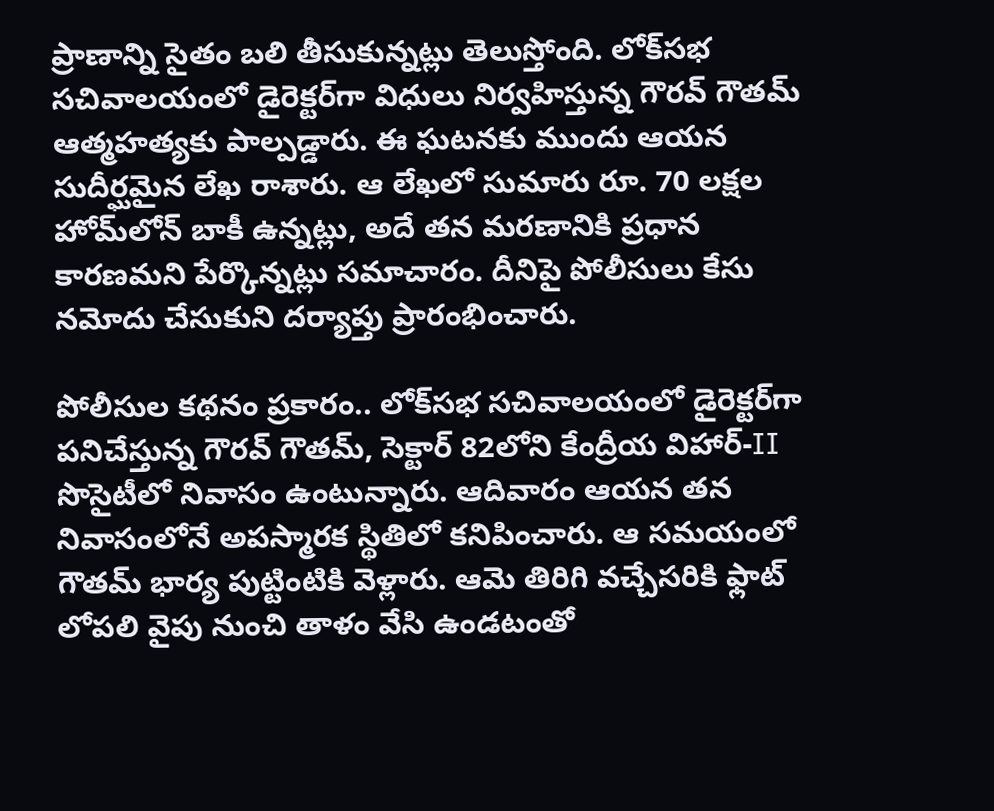ప్రాణాన్ని సైతం బలి తీసుకున్నట్లు తెలుస్తోంది. లోక్‌సభ సచివాలయంలో డైరెక్టర్‌గా విధులు నిర్వహిస్తున్న గౌరవ్ గౌతమ్ ఆత్మహత్యకు పాల్పడ్డారు. ఈ ఘటనకు ముందు ఆయన సుదీర్ఘమైన లేఖ రాశారు. ఆ లేఖలో సుమారు రూ. 70 లక్షల హోమ్‌లోన్ బాకీ ఉన్నట్లు, అదే తన మరణానికి ప్రధాన కారణమని పేర్కొన్నట్లు సమాచారం. దీనిపై పోలీసులు కేసు నమోదు చేసుకుని దర్యాప్తు ప్రారంభించారు.

పోలీసుల కథనం ప్రకారం.. లోక్‌సభ సచివాలయంలో డైరెక్టర్‌గా పనిచేస్తున్న గౌరవ్ గౌతమ్, సెక్టార్ 82లోని కేంద్రీయ విహార్-II సొసైటీలో నివాసం ఉంటున్నారు. ఆదివారం ఆయన తన నివాసంలోనే అపస్మారక స్థితిలో కనిపించారు. ఆ సమయంలో గౌతమ్ భార్య పుట్టింటికి వెళ్లారు. ఆమె తిరిగి వచ్చేసరికి ఫ్లాట్ లోపలి వైపు నుంచి తాళం వేసి ఉండటంతో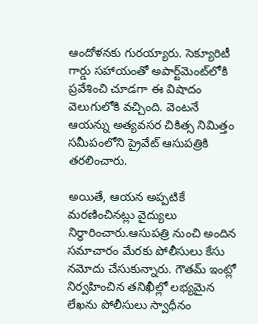ఆందోళనకు గురయ్యారు. సెక్యూరిటీ గార్డు సహాయంతో అపార్ట్‌మెంట్‌లోకి ప్రవేశించి చూడగా ఈ విషాదం వెలుగులోకి వచ్చింది. వెంటనే ఆయన్ను అత్యవసర చికిత్స నిమిత్తం సమీపంలోని ప్రైవేట్ ఆసుపత్రికి తరలించారు.

అయితే, ఆయన అప్పటికే మరణించినట్లు వైద్యులు నిర్ధారించారు.ఆసుపత్రి నుంచి అందిన సమాచారం మేరకు పోలీసులు కేసు నమోదు చేసుకున్నారు. గౌతమ్ ఇంట్లో నిర్వహించిన తనిఖీల్లో లభ్యమైన లేఖను పోలీసులు స్వాధీనం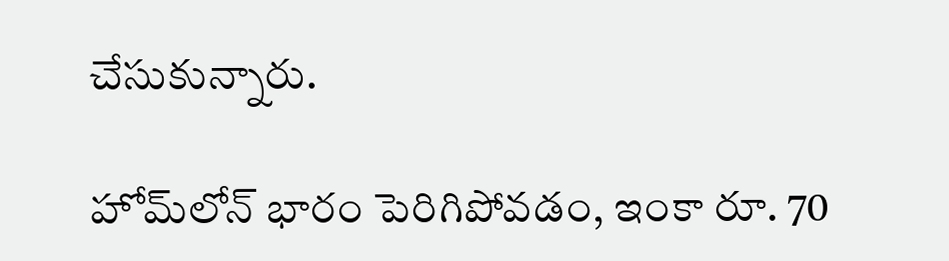చేసుకున్నారు.

హోమ్‌లోన్ భారం పెరిగిపోవడం, ఇంకా రూ. 70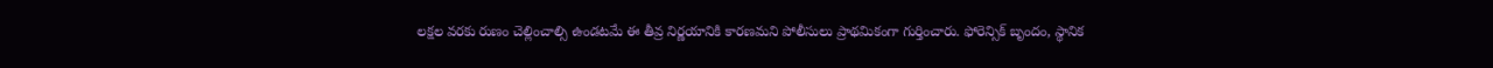లక్షల వరకు రుణం చెల్లించాల్సి ఉండటమే ఈ తీవ్ర నిర్ణయానికి కారణమని పోలీసులు ప్రాథమికంగా గుర్తించారు. ఫోరెన్సిక్ బృందం, స్థానిక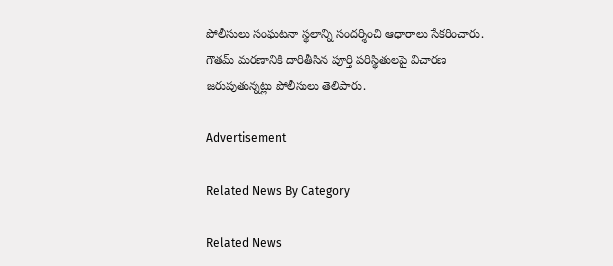పోలీసులు సంఘటనా స్థలాన్ని సందర్శించి ఆధారాలు సేకరించారు. గౌతమ్ మరణానికి దారితీసిన పూర్తి పరిస్థితులపై విచారణ జరుపుతున్నట్లు పోలీసులు తెలిపారు.

Advertisement

Related News By Category

Related News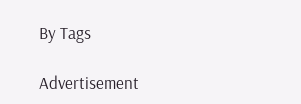By Tags

Advertisement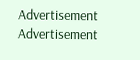Advertisement
Advertisement